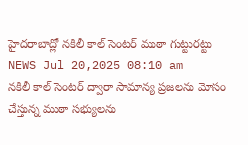హైదరాబాద్లో నకిలీ కాల్ సెంటర్ ముఠా గుట్టురట్టు
NEWS Jul 20,2025 08:10 am
నకిలీ కాల్ సెంటర్ ద్వారా సామాన్య ప్రజలను మోసం చేస్తున్న ముఠా సభ్యులను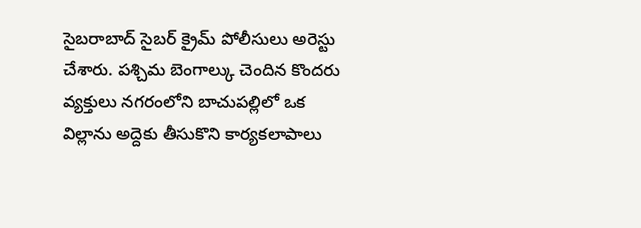సైబరాబాద్ సైబర్ క్రైమ్ పోలీసులు అరెస్టు చేశారు. పశ్చిమ బెంగాల్కు చెందిన కొందరు వ్యక్తులు నగరంలోని బాచుపల్లిలో ఒక విల్లాను అద్దెకు తీసుకొని కార్యకలాపాలు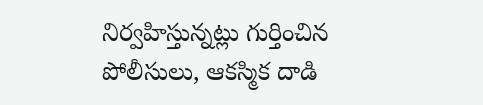నిర్వహిస్తున్నట్లు గుర్తించిన పోలీసులు, ఆకస్మిక దాడి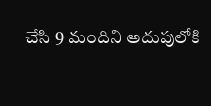చేసి 9 మందిని అదుపులోకి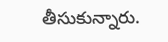తీసుకున్నారు.